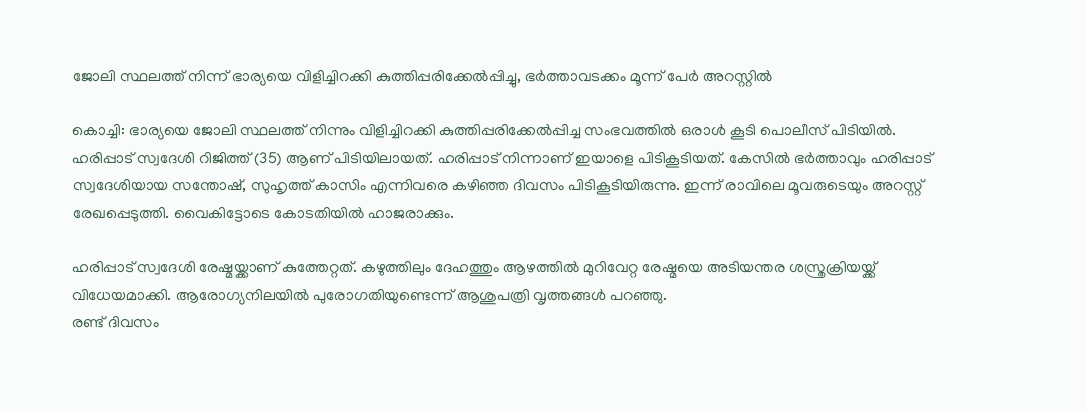ജോലി സ്ഥലത്ത് നിന്ന് ഭാര്യയെ വിളിച്ചിറക്കി കുത്തിപ്പരിക്കേല്‍പ്പിച്ചു, ഭര്‍ത്താവടക്കം മൂന്ന് പേര്‍ അറസ്റ്റില്‍

കൊച്ചി: ഭാര്യയെ ജോലി സ്ഥലത്ത് നിന്നും വിളിച്ചിറക്കി കുത്തിപ്പരിക്കേല്‍പ്പിച്ച സംഭവത്തില്‍ ഒരാള്‍ കൂടി പൊലീസ് പിടിയില്‍. ഹരിപ്പാട് സ്വദേശി റിജിത്ത് (35) ആണ് പിടിയിലായത്. ഹരിപ്പാട് നിന്നാണ് ഇയാളെ പിടികൂടിയത്. കേസില്‍ ഭര്‍ത്താവും ഹരിപ്പാട് സ്വദേശിയായ സന്തോഷ്, സുഹൃത്ത് കാസിം എന്നിവരെ കഴിഞ്ഞ ദിവസം പിടികൂടിയിരുന്നു. ഇന്ന് രാവിലെ മൂവരുടെയും അറസ്റ്റ് രേഖപ്പെടുത്തി. വൈകിട്ടോടെ കോടതിയില്‍ ഹാജരാക്കും.

ഹരിപ്പാട് സ്വദേശി രേഷ്മയ്ക്കാണ് കുത്തേറ്റത്. കഴുത്തിലും ദേഹത്തും ആഴത്തില്‍ മുറിവേറ്റ രേഷ്മയെ അടിയന്തര ശസ്ത്രക്രിയയ്ക്ക് വിധേയമാക്കി. ആരോഗ്യനിലയില്‍ പുരോഗതിയുണ്ടെന്ന് ആശുപത്രി വൃത്തങ്ങള്‍ പറഞ്ഞു.
രണ്ട് ദിവസം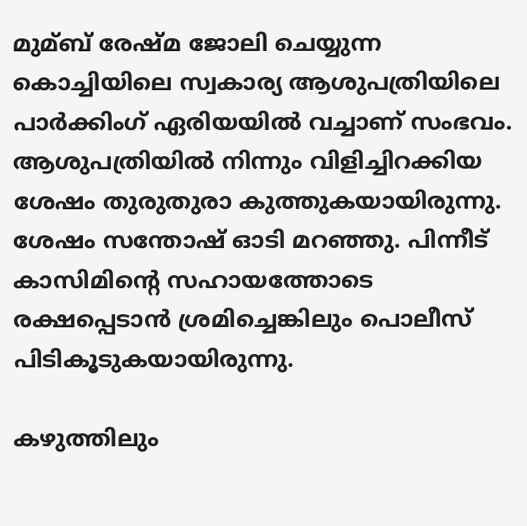മുമ്ബ് രേഷ്മ ജോലി ചെയ്യുന്ന കൊച്ചിയിലെ സ്വകാര്യ ആശുപത്രിയിലെ പാര്‍ക്കിംഗ് ഏരിയയില്‍ വച്ചാണ് സംഭവം. ആശുപത്രിയില്‍ നിന്നും വിളിച്ചിറക്കിയ ശേഷം തുരുതുരാ കുത്തുകയായിരുന്നു. ശേഷം സന്തോഷ് ഓടി മറഞ്ഞു. പിന്നീട് കാസിമിന്റെ സഹായത്തോടെ രക്ഷപ്പെടാന്‍ ശ്രമിച്ചെങ്കിലും പൊലീസ് പിടികൂടുകയായിരുന്നു.

കഴുത്തിലും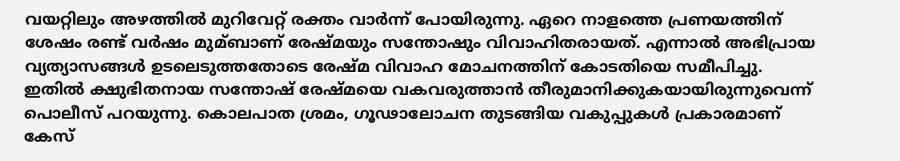വയറ്റിലും അഴത്തില്‍ മുറിവേറ്റ് രക്തം വാര്‍ന്ന് പോയിരുന്നു. ഏറെ നാളത്തെ പ്രണയത്തിന് ശേഷം രണ്ട് വര്‍ഷം മുമ്ബാണ് രേഷ്മയും സന്തോഷും വിവാഹിതരായത്. എന്നാല്‍ അഭിപ്രായ വ്യത്യാസങ്ങള്‍ ഉടലെടുത്തതോടെ രേഷ്മ വിവാഹ മോചനത്തിന് കോടതിയെ സമീപിച്ചു. ഇതില്‍ ക്ഷുഭിതനായ സന്തോഷ് രേഷ്മയെ വകവരുത്താന്‍ തീരുമാനിക്കുകയായിരുന്നുവെന്ന് പൊലീസ് പറയുന്നു. കൊലപാത ശ്രമം, ഗൂഢാലോചന തുടങ്ങിയ വകുപ്പുകള്‍ പ്രകാരമാണ് കേസ്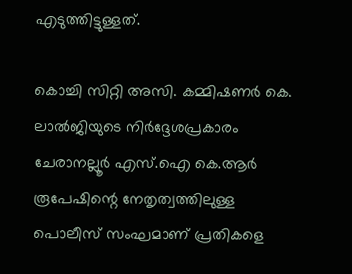എടുത്തിട്ടുള്ളത്.

കൊച്ചി സിറ്റി അസി. കമ്മിഷണര്‍ കെ. ലാല്‍ജിയുടെ നിര്‍ദ്ദേശപ്രകാരം ചേരാനല്ലൂര്‍ എസ്.ഐ കെ.ആര്‍ രൂപേഷിന്റെ നേതൃത്വത്തിലുള്ള പൊലീസ് സംഘമാണ് പ്രതികളെ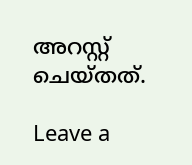അറസ്റ്റ് ചെയ്തത്.

Leave a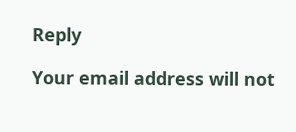Reply

Your email address will not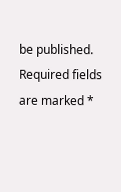be published. Required fields are marked *